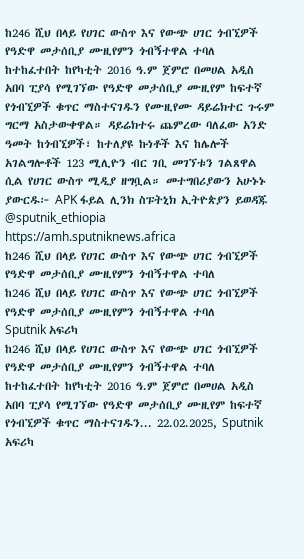ከ246 ሺህ በላይ የሀገር ውስጥ እና የውጭ ሀገር ጎብኚዎች የዓድዋ መታሰቢያ ሙዚየምን ጎብኝተዋል ተባለ ከተከፈተበት ከየካቲት 2016 ዓ.ም ጀምሮ በመሀል አዲስ አበባ ፒያሳ የሚገኘው የዓድዋ መታሰቢያ ሙዚየም ከፍተኛ የጎብኚዎች ቁጥር ማስተናገዱን የሙዚየሙ ዳይሬክተር ጉሩም ግርማ አስታውቀዋል። ዳይሬክተሩ ጨምረው ባለፈው አንድ ዓመት ከጎብኚዎች፣ ከተለያዩ ኩነቶች እና ከሌሎች አገልግሎቶች 123 ሚሊዮን ብር ገቢ መገኘቱን ገልጸዋል ሲል የሀገር ውስጥ ሚዲያ ዘግቧል። መተግበሪያውን አሁኑኑ ያውርዱ፦ APK ፋይል ሊንክ ስፑትኒክ ኢትዮጵያን ይወዳጁ @sputnik_ethiopia
https://amh.sputniknews.africa
ከ246 ሺህ በላይ የሀገር ውስጥ እና የውጭ ሀገር ጎብኚዎች የዓድዋ መታሰቢያ ሙዚየምን ጎብኝተዋል ተባለ
ከ246 ሺህ በላይ የሀገር ውስጥ እና የውጭ ሀገር ጎብኚዎች የዓድዋ መታሰቢያ ሙዚየምን ጎብኝተዋል ተባለ
Sputnik አፍሪካ
ከ246 ሺህ በላይ የሀገር ውስጥ እና የውጭ ሀገር ጎብኚዎች የዓድዋ መታሰቢያ ሙዚየምን ጎብኝተዋል ተባለ ከተከፈተበት ከየካቲት 2016 ዓ.ም ጀምሮ በመሀል አዲስ አበባ ፒያሳ የሚገኘው የዓድዋ መታሰቢያ ሙዚየም ከፍተኛ የጎብኚዎች ቁጥር ማስተናገዱን... 22.02.2025, Sputnik አፍሪካ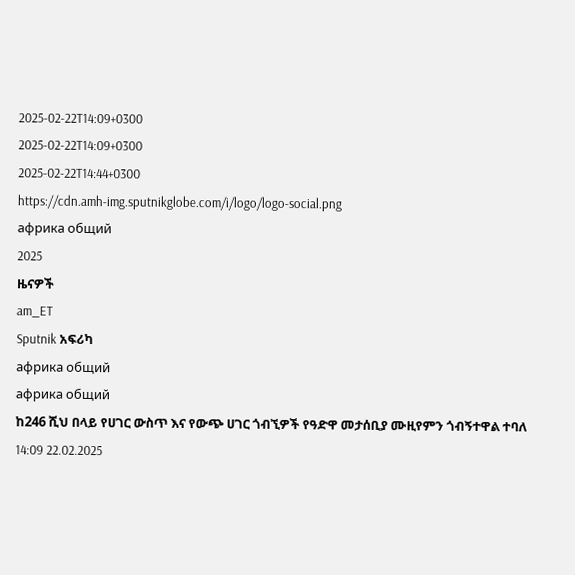2025-02-22T14:09+0300
2025-02-22T14:09+0300
2025-02-22T14:44+0300
https://cdn.amh-img.sputnikglobe.com/i/logo/logo-social.png
африка общий
2025
ዜናዎች
am_ET
Sputnik አፍሪካ
африка общий
африка общий
ከ246 ሺህ በላይ የሀገር ውስጥ እና የውጭ ሀገር ጎብኚዎች የዓድዋ መታሰቢያ ሙዚየምን ጎብኝተዋል ተባለ
14:09 22.02.2025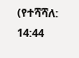(የተሻሻለ: 14:44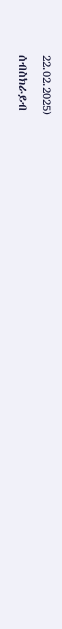22.02.2025)
ሰብስክራይብ